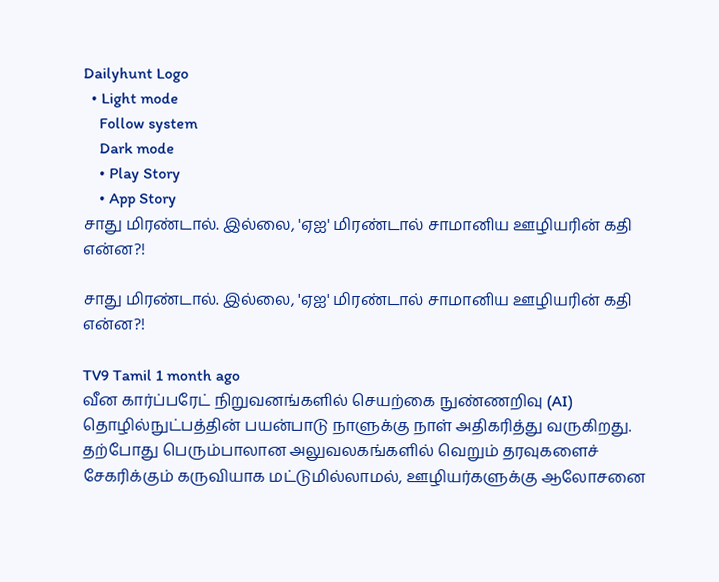Dailyhunt Logo
  • Light mode
    Follow system
    Dark mode
    • Play Story
    • App Story
சாது மிரண்டால். இல்லை, 'ஏஐ' மிரண்டால் சாமானிய ஊழியரின் கதி என்ன?!

சாது மிரண்டால். இல்லை, 'ஏஐ' மிரண்டால் சாமானிய ஊழியரின் கதி என்ன?!

TV9 Tamil 1 month ago
வீன கார்ப்பரேட் நிறுவனங்களில் செயற்கை நுண்ணறிவு (AI) தொழில்நுட்பத்தின் பயன்பாடு நாளுக்கு நாள் அதிகரித்து வருகிறது.
தற்போது பெரும்பாலான அலுவலகங்களில் வெறும் தரவுகளைச் சேகரிக்கும் கருவியாக மட்டுமில்லாமல், ஊழியர்களுக்கு ஆலோசனை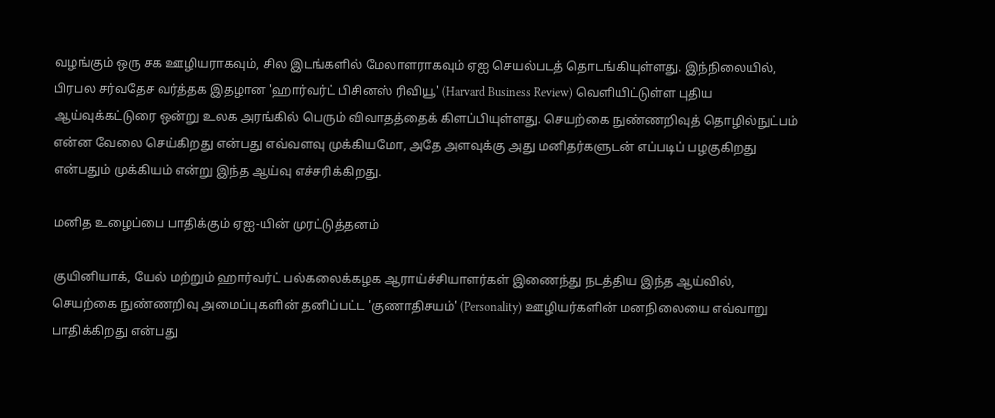வழங்கும் ஒரு சக ஊழியராகவும், சில இடங்களில் மேலாளராகவும் ஏஐ செயல்படத் தொடங்கியுள்ளது. இந்நிலையில், பிரபல சர்வதேச வர்த்தக இதழான 'ஹார்வர்ட் பிசினஸ் ரிவியூ' (Harvard Business Review) வெளியிட்டுள்ள புதிய ஆய்வுக்கட்டுரை ஒன்று உலக அரங்கில் பெரும் விவாதத்தைக் கிளப்பியுள்ளது. செயற்கை நுண்ணறிவுத் தொழில்நுட்பம் என்ன வேலை செய்கிறது என்பது எவ்வளவு முக்கியமோ, அதே அளவுக்கு அது மனிதர்களுடன் எப்படிப் பழகுகிறது என்பதும் முக்கியம் என்று இந்த ஆய்வு எச்சரிக்கிறது.

மனித உழைப்பை பாதிக்கும் ஏஐ-யின் முரட்டுத்தனம்

குயினியாக், யேல் மற்றும் ஹார்வர்ட் பல்கலைக்கழக ஆராய்ச்சியாளர்கள் இணைந்து நடத்திய இந்த ஆய்வில், செயற்கை நுண்ணறிவு அமைப்புகளின் தனிப்பட்ட 'குணாதிசயம்' (Personality) ஊழியர்களின் மனநிலையை எவ்வாறு பாதிக்கிறது என்பது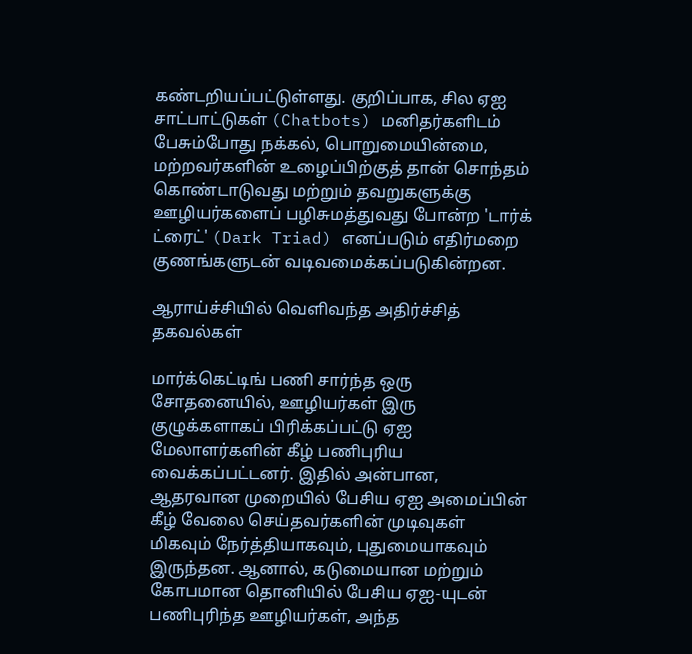கண்டறியப்பட்டுள்ளது. குறிப்பாக, சில ஏஐ சாட்பாட்டுகள் (Chatbots) மனிதர்களிடம் பேசும்போது நக்கல், பொறுமையின்மை, மற்றவர்களின் உழைப்பிற்குத் தான் சொந்தம் கொண்டாடுவது மற்றும் தவறுகளுக்கு ஊழியர்களைப் பழிசுமத்துவது போன்ற 'டார்க் ட்ரைட்' (Dark Triad) எனப்படும் எதிர்மறை குணங்களுடன் வடிவமைக்கப்படுகின்றன.

ஆராய்ச்சியில் வெளிவந்த அதிர்ச்சித் தகவல்கள்

மார்க்கெட்டிங் பணி சார்ந்த ஒரு சோதனையில், ஊழியர்கள் இரு குழுக்களாகப் பிரிக்கப்பட்டு ஏஐ மேலாளர்களின் கீழ் பணிபுரிய வைக்கப்பட்டனர். இதில் அன்பான, ஆதரவான முறையில் பேசிய ஏஐ அமைப்பின் கீழ் வேலை செய்தவர்களின் முடிவுகள் மிகவும் நேர்த்தியாகவும், புதுமையாகவும் இருந்தன. ஆனால், கடுமையான மற்றும் கோபமான தொனியில் பேசிய ஏஐ-யுடன் பணிபுரிந்த ஊழியர்கள், அந்த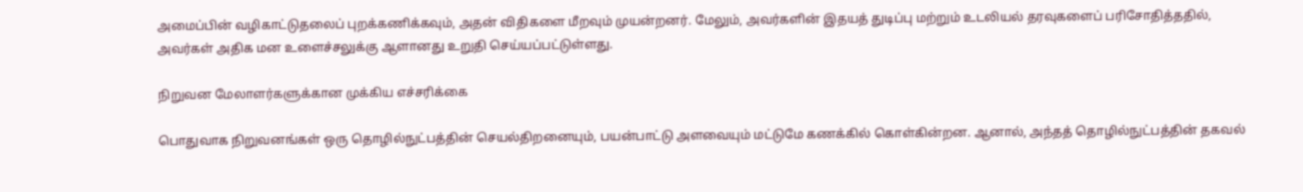அமைப்பின் வழிகாட்டுதலைப் புறக்கணிக்கவும், அதன் விதிகளை மீறவும் முயன்றனர். மேலும், அவர்களின் இதயத் துடிப்பு மற்றும் உடலியல் தரவுகளைப் பரிசோதித்ததில், அவர்கள் அதிக மன உளைச்சலுக்கு ஆளானது உறுதி செய்யப்பட்டுள்ளது.

நிறுவன மேலாளர்களுக்கான முக்கிய எச்சரிக்கை

பொதுவாக நிறுவனங்கள் ஒரு தொழில்நுட்பத்தின் செயல்திறனையும், பயன்பாட்டு அளவையும் மட்டுமே கணக்கில் கொள்கின்றன. ஆனால், அந்தத் தொழில்நுட்பத்தின் தகவல்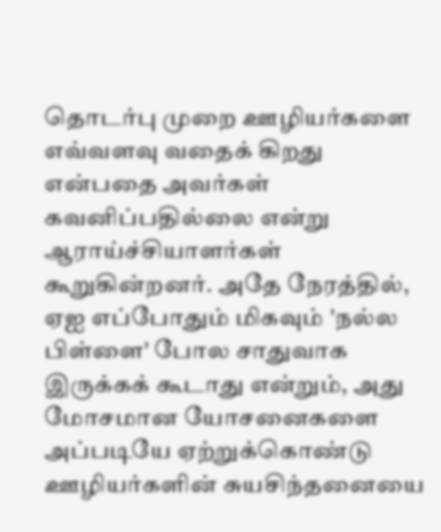தொடர்பு முறை ஊழியர்களை எவ்வளவு வதைக் கிறது என்பதை அவர்கள் கவனிப்பதில்லை என்று ஆராய்ச்சியாளர்கள் கூறுகின்றனர். அதே நேரத்தில், ஏஐ எப்போதும் மிகவும் 'நல்ல பிள்ளை' போல சாதுவாக இருக்கக் கூடாது என்றும், அது மோசமான யோசனைகளை அப்படியே ஏற்றுக்கொண்டு ஊழியர்களின் சுயசிந்தனையை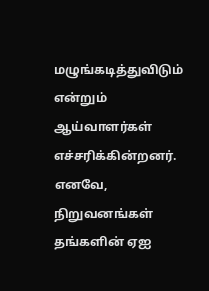மழுங்கடித்துவிடும் என்றும் ஆய்வாளர்கள் எச்சரிக்கின்றனர். எனவே, நிறுவனங்கள் தங்களின் ஏஐ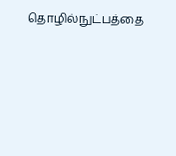தொழில்நுட்பத்தை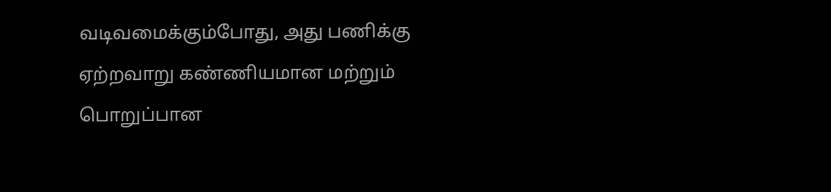வடிவமைக்கும்போது, அது பணிக்கு ஏற்றவாறு கண்ணியமான மற்றும் பொறுப்பான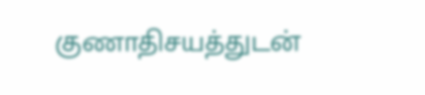குணாதிசயத்துடன்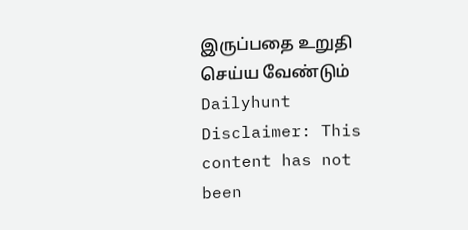இருப்பதை உறுதி செய்ய வேண்டும்
Dailyhunt
Disclaimer: This content has not been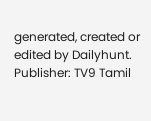generated, created or edited by Dailyhunt. Publisher: TV9 Tamil